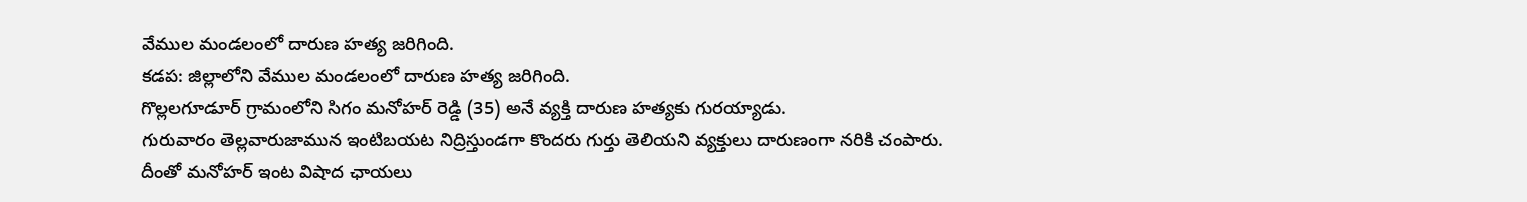వేముల మండలంలో దారుణ హత్య జరిగింది.
కడప: జిల్లాలోని వేముల మండలంలో దారుణ హత్య జరిగింది.
గొల్లలగూడూర్ గ్రామంలోని సిగం మనోహర్ రెడ్డి (35) అనే వ్యక్తి దారుణ హత్యకు గురయ్యాడు.
గురువారం తెల్లవారుజామున ఇంటిబయట నిద్రిస్తుండగా కొందరు గుర్తు తెలియని వ్యక్తులు దారుణంగా నరికి చంపారు.
దీంతో మనోహర్ ఇంట విషాద ఛాయలు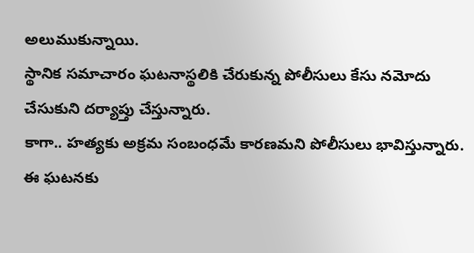అలుముకున్నాయి.
స్థానిక సమాచారం ఘటనాస్థలికి చేరుకున్న పోలీసులు కేసు నమోదు చేసుకుని దర్యాప్తు చేస్తున్నారు.
కాగా.. హత్యకు అక్రమ సంబంధమే కారణమని పోలీసులు భావిస్తున్నారు.
ఈ ఘటనకు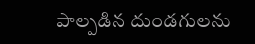పాల్పడిన దుండగులను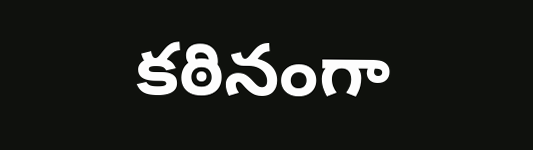కఠినంగా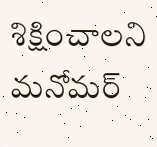శిక్షించాలని మనోమర్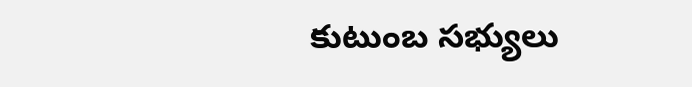కుటుంబ సభ్యులు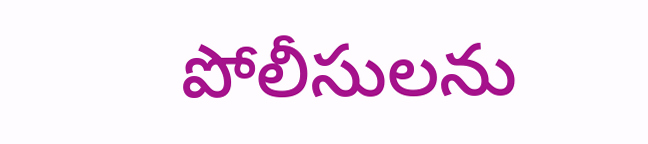పోలీసులను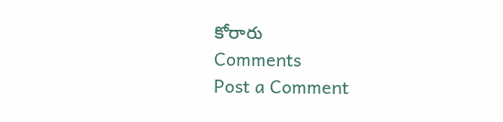కోరారు
Comments
Post a Comment